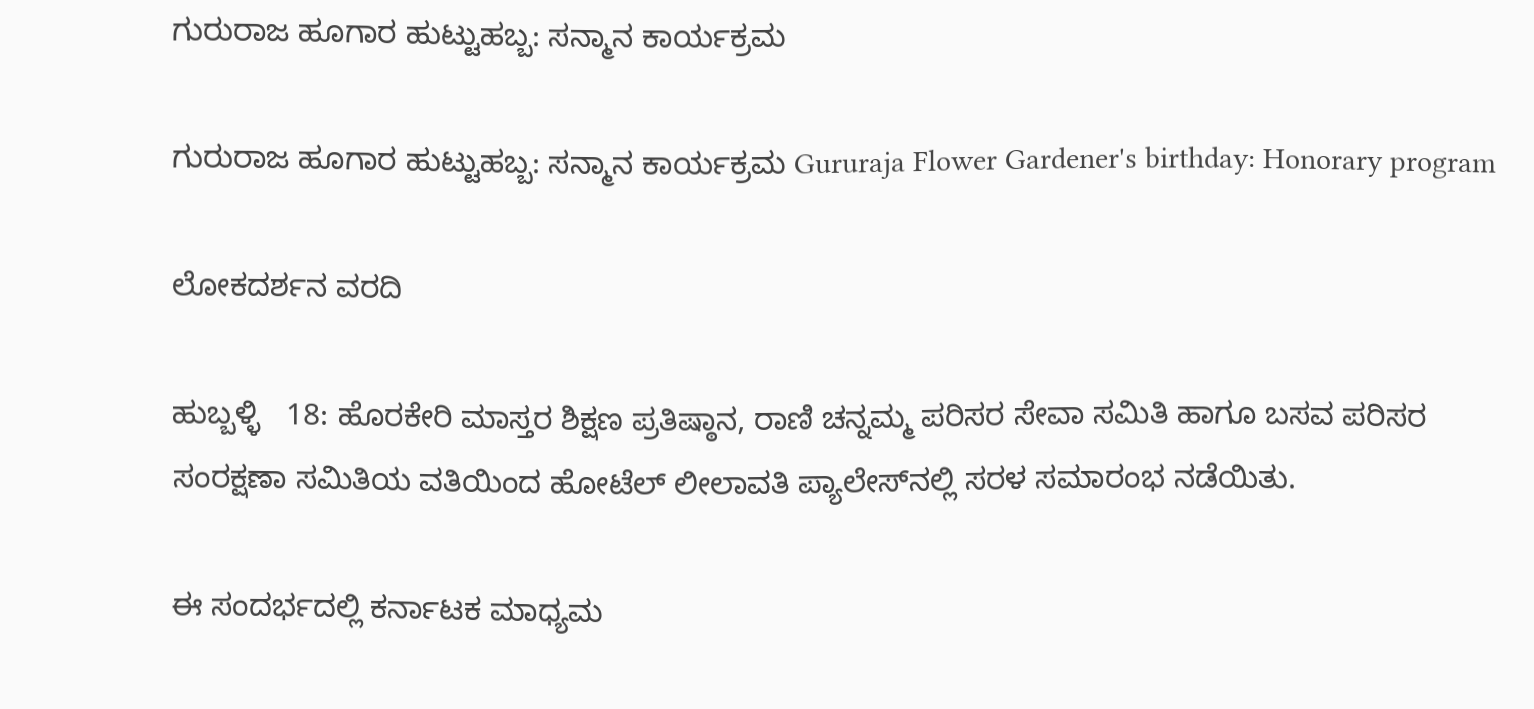ಗುರುರಾಜ ಹೂಗಾರ ಹುಟ್ಟುಹಬ್ಬ: ಸನ್ಮಾನ ಕಾರ್ಯಕ್ರಮ

ಗುರುರಾಜ ಹೂಗಾರ ಹುಟ್ಟುಹಬ್ಬ: ಸನ್ಮಾನ ಕಾರ್ಯಕ್ರಮ Gururaja Flower Gardener's birthday: Honorary program

ಲೋಕದರ್ಶನ ವರದಿ

ಹುಬ್ಬಳ್ಳಿ   18: ಹೊರಕೇರಿ ಮಾಸ್ತರ ಶಿಕ್ಷಣ ಪ್ರತಿಷ್ಠಾನ, ರಾಣಿ ಚನ್ನಮ್ಮ ಪರಿಸರ ಸೇವಾ ಸಮಿತಿ ಹಾಗೂ ಬಸವ ಪರಿಸರ ಸಂರಕ್ಷಣಾ ಸಮಿತಿಯ ವತಿಯಿಂದ ಹೋಟೆಲ್ ಲೀಲಾವತಿ ಪ್ಯಾಲೇಸ್‌ನಲ್ಲಿ ಸರಳ ಸಮಾರಂಭ ನಡೆಯಿತು.

ಈ ಸಂದರ್ಭದಲ್ಲಿ ಕರ್ನಾಟಕ ಮಾಧ್ಯಮ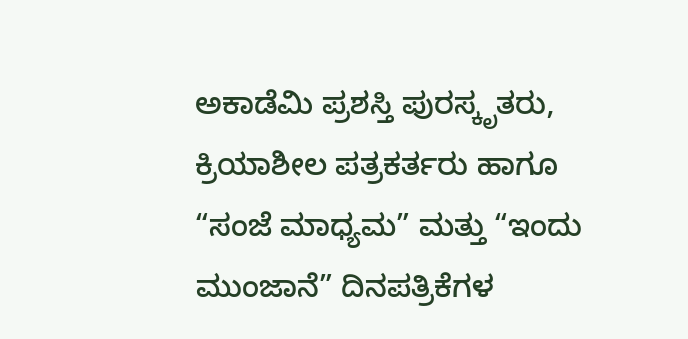ಅಕಾಡೆಮಿ ಪ್ರಶಸ್ತಿ ಪುರಸ್ಕೃತರು, ಕ್ರಿಯಾಶೀಲ ಪತ್ರಕರ್ತರು ಹಾಗೂ “ಸಂಜೆ ಮಾಧ್ಯಮ” ಮತ್ತು “ಇಂದು ಮುಂಜಾನೆ” ದಿನಪತ್ರಿಕೆಗಳ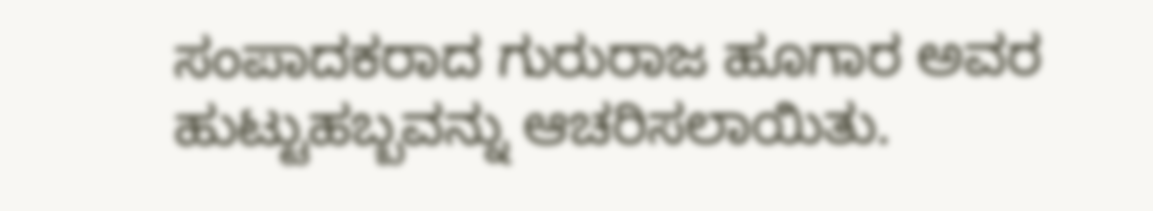ಸಂಪಾದಕರಾದ ಗುರುರಾಜ ಹೂಗಾರ ಅವರ ಹುಟ್ಟುಹಬ್ಬವನ್ನು ಆಚರಿಸಲಾಯಿತು.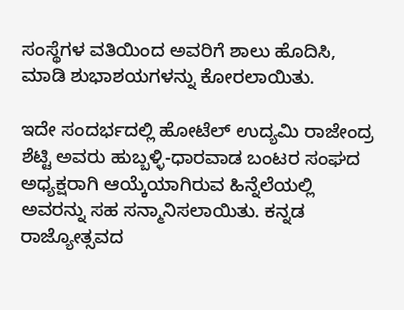ಸಂಸ್ಥೆಗಳ ವತಿಯಿಂದ ಅವರಿಗೆ ಶಾಲು ಹೊದಿಸಿ, ಮಾಡಿ ಶುಭಾಶಯಗಳನ್ನು ಕೋರಲಾಯಿತು.

ಇದೇ ಸಂದರ್ಭದಲ್ಲಿ ಹೋಟೆಲ್ ಉದ್ಯಮಿ ರಾಜೇಂದ್ರ ಶೆಟ್ಟಿ ಅವರು ಹುಬ್ಬಳ್ಳಿ-ಧಾರವಾಡ ಬಂಟರ ಸಂಘದ ಅಧ್ಯಕ್ಷರಾಗಿ ಆಯ್ಕೆಯಾಗಿರುವ ಹಿನ್ನೆಲೆಯಲ್ಲಿ ಅವರನ್ನು ಸಹ ಸನ್ಮಾನಿಸಲಾಯಿತು. ಕನ್ನಡ ರಾಜ್ಯೋತ್ಸವದ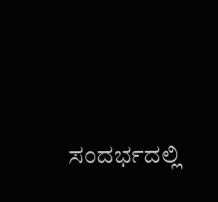ಸಂದರ್ಭದಲ್ಲಿ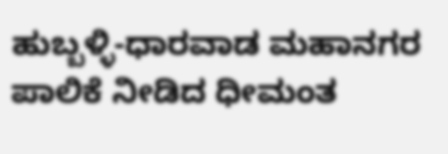ಹುಬ್ಬಳ್ಳಿ-ಧಾರವಾಡ ಮಹಾನಗರ ಪಾಲಿಕೆ ನೀಡಿದ ಧೀಮಂತ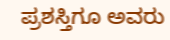ಪ್ರಶಸ್ತಿಗೂ ಅವರು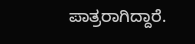ಪಾತ್ರರಾಗಿದ್ದಾರೆ.